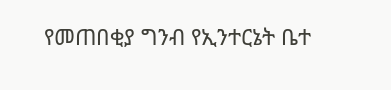የመጠበቂያ ግንብ የኢንተርኔት ቤተ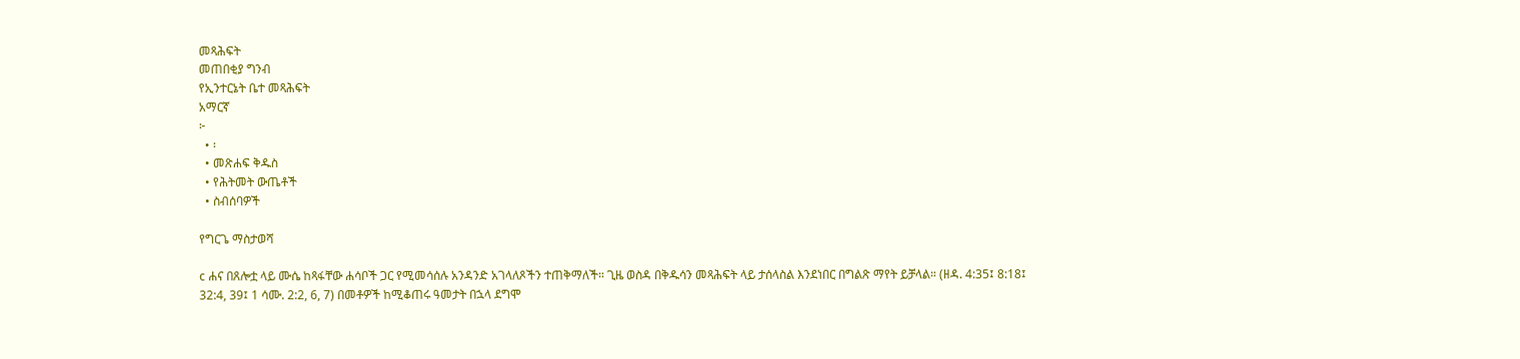መጻሕፍት
መጠበቂያ ግንብ
የኢንተርኔት ቤተ መጻሕፍት
አማርኛ
፦
  • ፡
  • መጽሐፍ ቅዱስ
  • የሕትመት ውጤቶች
  • ስብሰባዎች

የግርጌ ማስታወሻ

c ሐና በጸሎቷ ላይ ሙሴ ከጻፋቸው ሐሳቦች ጋር የሚመሳሰሉ አንዳንድ አገላለጾችን ተጠቅማለች። ጊዜ ወስዳ በቅዱሳን መጻሕፍት ላይ ታሰላስል እንደነበር በግልጽ ማየት ይቻላል። (ዘዳ. 4:35፤ 8:18፤ 32:4, 39፤ 1 ሳሙ. 2:2, 6, 7) በመቶዎች ከሚቆጠሩ ዓመታት በኋላ ደግሞ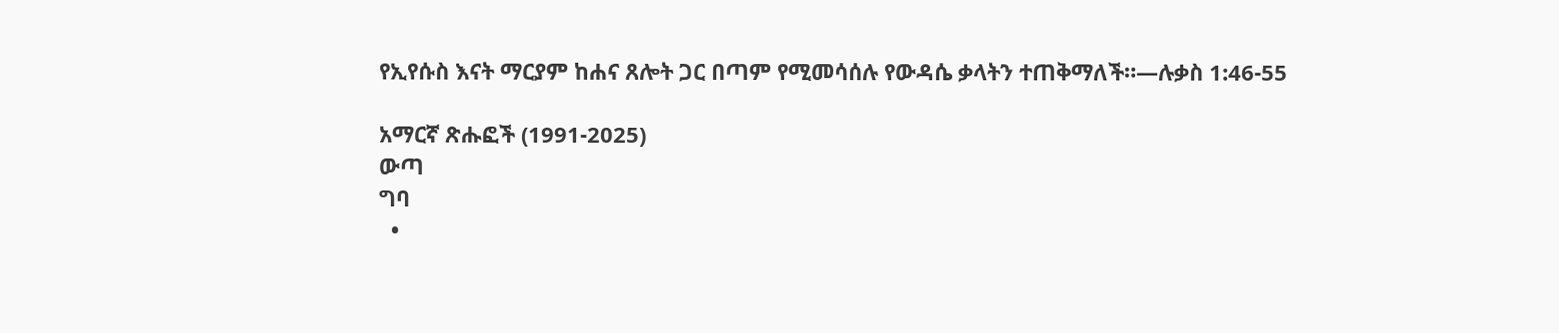የኢየሱስ እናት ማርያም ከሐና ጸሎት ጋር በጣም የሚመሳሰሉ የውዳሴ ቃላትን ተጠቅማለች።—ሉቃስ 1:46-55

አማርኛ ጽሑፎች (1991-2025)
ውጣ
ግባ
  •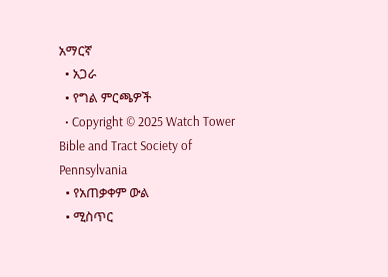አማርኛ
  • አጋራ
  • የግል ምርጫዎች
  • Copyright © 2025 Watch Tower Bible and Tract Society of Pennsylvania
  • የአጠቃቀም ውል
  • ሚስጥር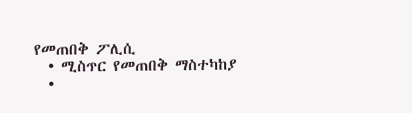የመጠበቅ ፖሊሲ
  • ሚስጥር የመጠበቅ ማስተካከያ
  •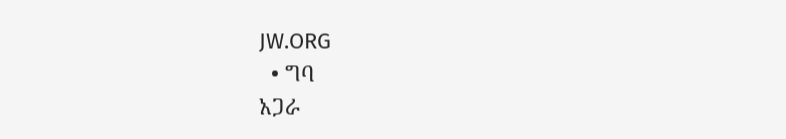JW.ORG
  • ግባ
አጋራ